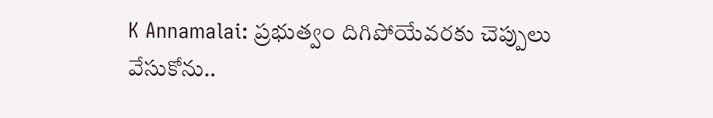K Annamalai: ప్రభుత్వం దిగిపోయేవరకు చెప్పులు వేసుకోను..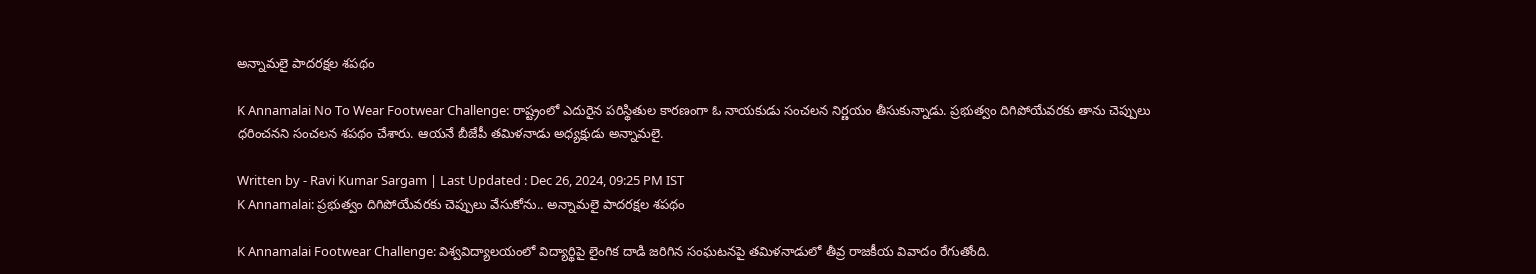అన్నామలై పాదరక్షల శపథం

K Annamalai No To Wear Footwear Challenge: రాష్ట్రంలో ఎదురైన పరిస్థితుల కారణంగా ఓ నాయకుడు సంచలన నిర్ణయం తీసుకున్నాడు. ప్రభుత్వం దిగిపోయేవరకు తాను చెప్పులు ధరించనని సంచలన శపథం చేశారు. ఆయనే బీజేపీ తమిళనాడు అధ్యక్షుడు అన్నామలై.

Written by - Ravi Kumar Sargam | Last Updated : Dec 26, 2024, 09:25 PM IST
K Annamalai: ప్రభుత్వం దిగిపోయేవరకు చెప్పులు వేసుకోను.. అన్నామలై పాదరక్షల శపథం

K Annamalai Footwear Challenge: విశ్వవిద్యాలయంలో విద్యార్థిపై లైంగిక దాడి జరిగిన సంఘటనపై తమిళనాడులో తీవ్ర రాజకీయ వివాదం రేగుతోంది.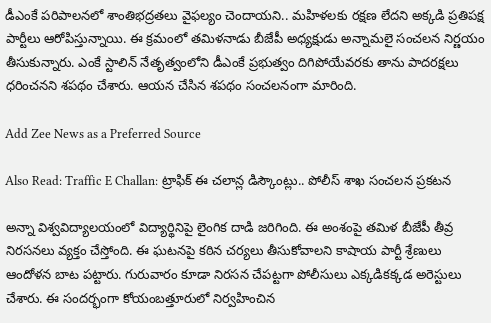డీఎంకే పరిపాలనలో శాంతిభద్రతలు వైఫల్యం చెందాయని.. మహిళలకు రక్షణ లేదని అక్కడి ప్రతిపక్ష పార్టీలు ఆరోపిస్తున్నాయి. ఈ క్రమంలో తమిళనాడు బీజేపీ అధ్యక్షుడు అన్నామలై సంచలన నిర్ణయం తీసుకున్నారు. ఎంకే స్టాలిన్‌ నేతృత్వంలోని డీఎంకే ప్రభుత్వం దిగిపోయేవరకు తాను పాదరక్షలు ధరించనని శపథం చేశారు. ఆయన చేసిన శపథం సంచలనంగా మారింది.

Add Zee News as a Preferred Source

Also Read: Traffic E Challan: ట్రాఫిక్‌ ఈ చలాన్ల డిస్కౌంట్లు.. పోలీస్‌ శాఖ సంచలన ప్రకటన

అన్నా విశ్వవిద్యాలయంలో విద్యార్థినిపై లైంగిక దాడి జరిగింది. ఈ అంశంపై తమిళ బీజేపీ తీవ్ర నిరసనలు వ్యక్తం చేస్తోంది. ఈ ఘటనపై కఠిన చర్యలు తీసుకోవాలని కాషాయ పార్టీ శ్రేణులు ఆందోళన బాట పట్టారు. గురువారం కూడా నిరసన చేపట్టగా పోలీసులు ఎక్కడికక్కడ అరెస్టులు చేశారు. ఈ సందర్భంగా కోయంబత్తూరులో నిర్వహించిన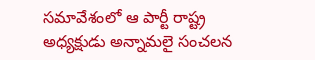సమావేశంలో ఆ పార్టీ రాష్ట్ర అధ్యక్షుడు అన్నామలై సంచలన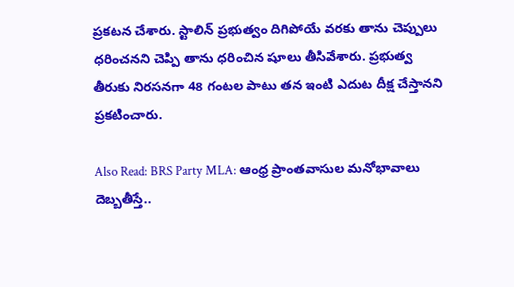ప్రకటన చేశారు. స్టాలిన్‌ ప్రభుత్వం దిగిపోయే వరకు తాను చెప్పులు ధరించనని చెప్పి తాను ధరించిన షూలు తీసివేశారు. ప్రభుత్వ తీరుకు నిరసనగా 48 గంటల పాటు తన ఇంటి ఎదుట దీక్ష చేస్తానని ప్రకటించారు.

Also Read: BRS Party MLA: ఆంధ్ర ప్రాంతవాసుల మనోభావాలు దెబ్బతీస్తే..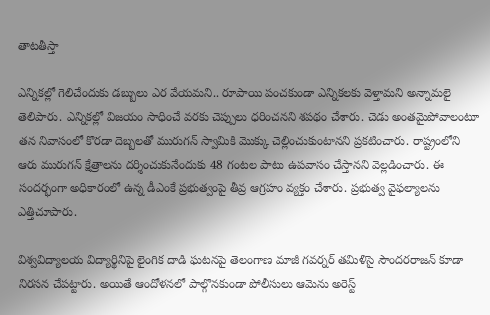తాటతీస్తా

ఎన్నికల్లో గెలిచేందుకు డబ్బులు ఎర వేయమని.. రూపాయి పంచకుండా ఎన్నికలకు వెళ్తామని అన్నామలై తెలిపారు. ఎన్నికల్లో విజయం సాధించే వరకు చెప్పులు ధరించనని శపథం చేశారు. చెడు అంతమైపోవాలంటూ తన నివాసంలో కొరడా దెబ్బలతో మురుగన్‌ స్వామికి మొక్కు చెల్లించుకుంటానని ప్రకటించారు. రాష్ట్రంలోని ఆరు మురుగన్‌ క్షేత్రాలను దర్శించుకునేందుకు 48 గంటల పాటు ఉపవాసం చేస్తానని వెల్లడించారు. ఈ సందర్భంగా అధికారంలో ఉన్న డీఎంకే ప్రభుత్వంపై తీవ్ర ఆగ్రహం వ్యక్తం చేశారు. ప్రభుత్వ వైఫల్యాలను ఎత్తిచూపారు.

విశ్వవిద్యాలయ విద్యార్థినిపై లైంగిక దాడి ఘటనపై తెలంగాణ మాజీ గవర్నర్‌ తమిళిసై సౌందరరాజన్‌ కూడా నిరసన చేపట్టారు. అయితే ఆందోళనలో పాల్గొనకుండా పోలీసులు ఆమెను అరెస్ట్‌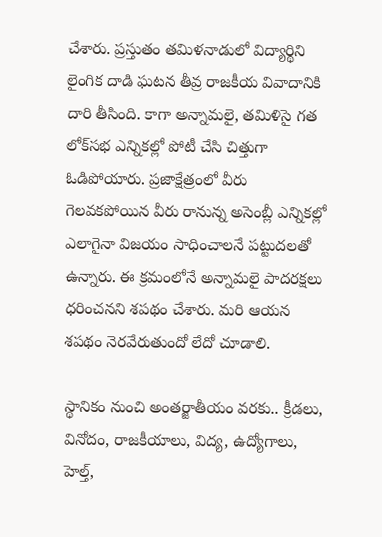చేశారు. ప్రస్తుతం తమిళనాడులో విద్యార్థిని లైంగిక దాడి ఘటన తీవ్ర రాజకీయ వివాదానికి దారి తీసింది. కాగా అన్నామలై, తమిళిసై గత లోక్‌సభ ఎన్నికల్లో పోటీ చేసి చిత్తుగా ఓడిపోయారు. ప్రజాక్షేత్రంలో వీరు గెలవకపోయిన వీరు రానున్న అసెంబ్లీ ఎన్నికల్లో ఎలాగైనా విజయం సాధించాలనే పట్టుదలతో ఉన్నారు. ఈ క్రమంలోనే అన్నామలై పాదరక్షలు ధరించనని శపథం చేశారు. మరి ఆయన శపథం నెరవేరుతుందో లేదో చూడాలి.

స్థానికం నుంచి అంతర్జాతీయం వరకు.. క్రీడలు, వినోదం, రాజకీయాలు, విద్య, ఉద్యోగాలు, హెల్త్,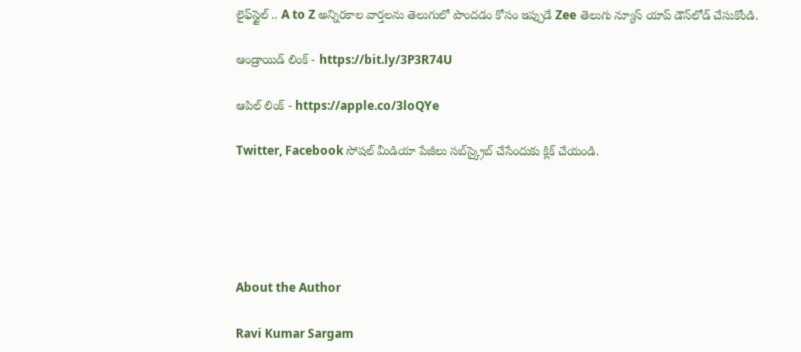లైఫ్‌స్టైల్ .. A to Z అన్నిరకాల వార్తలను తెలుగులో పొందడం కోసం ఇప్పుడే Zee తెలుగు న్యూస్ యాప్ డౌన్‌లోడ్ చేసుకోండి.

ఆండ్రాయిడ్ లింక్ - https://bit.ly/3P3R74U

ఆపిల్ లింక్ - https://apple.co/3loQYe

Twitter, Facebook సోషల్ మీడియా పేజీలు సబ్‌స్క్రైబ్ చేసేందుకు క్లిక్ చేయండి.





About the Author

Ravi Kumar Sargam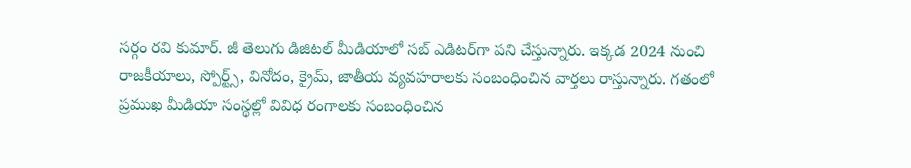సర్గం రవి కుమార్‌. జీ తెలుగు డిజిటల్ మీడియాలో సబ్ ఎడిటర్‌గా పని చేస్తున్నారు. ఇక్కడ 2024 నుంచి రాజకీయాలు, స్పోర్ట్స్, వినోదం, క్రైమ్, జాతీయ వ్యవహరాలకు సంబంధించిన వార్తలు రాస్తున్నారు. గతంలో ప్రముఖ మీడియా సంస్థల్లో వివిధ రంగాలకు సంబంధించిన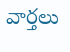వార్తలు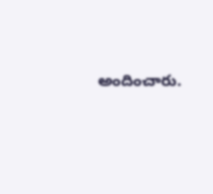అందించారు.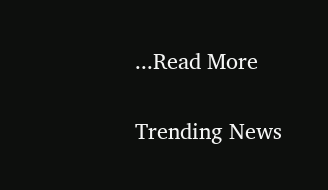...Read More

Trending News